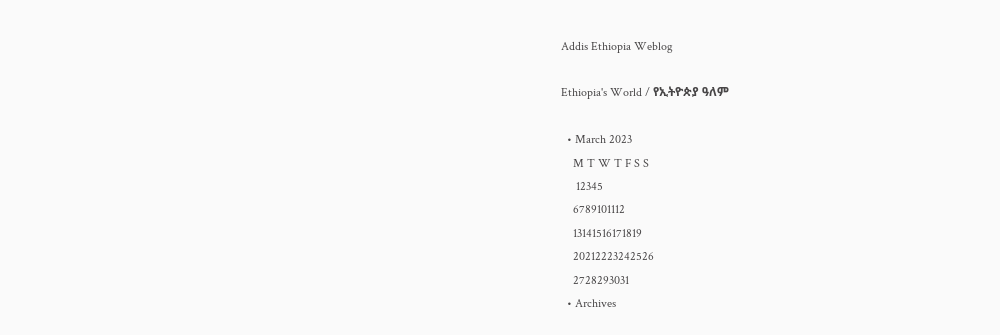Addis Ethiopia Weblog

Ethiopia's World / የኢትዮጵያ ዓለም

  • March 2023
    M T W T F S S
     12345
    6789101112
    13141516171819
    20212223242526
    2728293031
  • Archives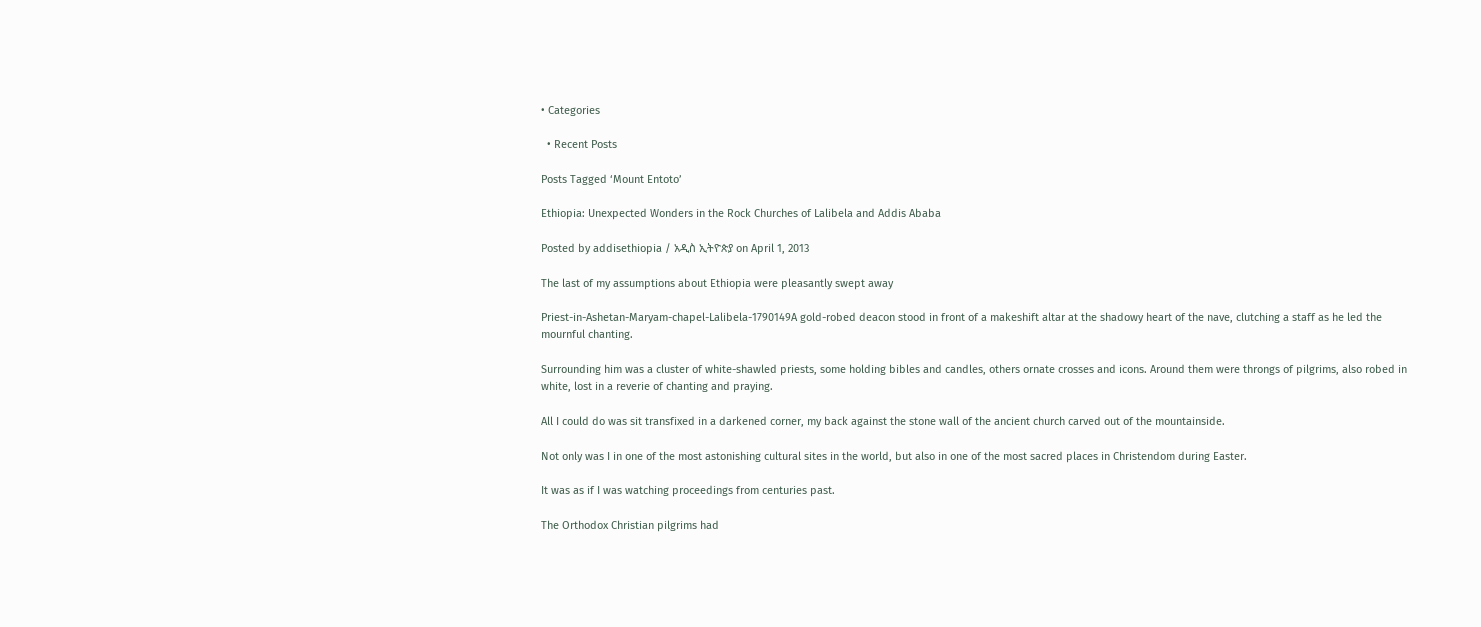• Categories

  • Recent Posts

Posts Tagged ‘Mount Entoto’

Ethiopia: Unexpected Wonders in the Rock Churches of Lalibela and Addis Ababa

Posted by addisethiopia / አዲስ ኢትዮጵያ on April 1, 2013

The last of my assumptions about Ethiopia were pleasantly swept away

Priest-in-Ashetan-Maryam-chapel-Lalibela-1790149A gold-robed deacon stood in front of a makeshift altar at the shadowy heart of the nave, clutching a staff as he led the mournful chanting.

Surrounding him was a cluster of white-shawled priests, some holding bibles and candles, others ornate crosses and icons. Around them were throngs of pilgrims, also robed in white, lost in a reverie of chanting and praying.

All I could do was sit transfixed in a darkened corner, my back against the stone wall of the ancient church carved out of the mountainside.

Not only was I in one of the most astonishing cultural sites in the world, but also in one of the most sacred places in Christendom during Easter.

It was as if I was watching proceedings from centuries past.

The Orthodox Christian pilgrims had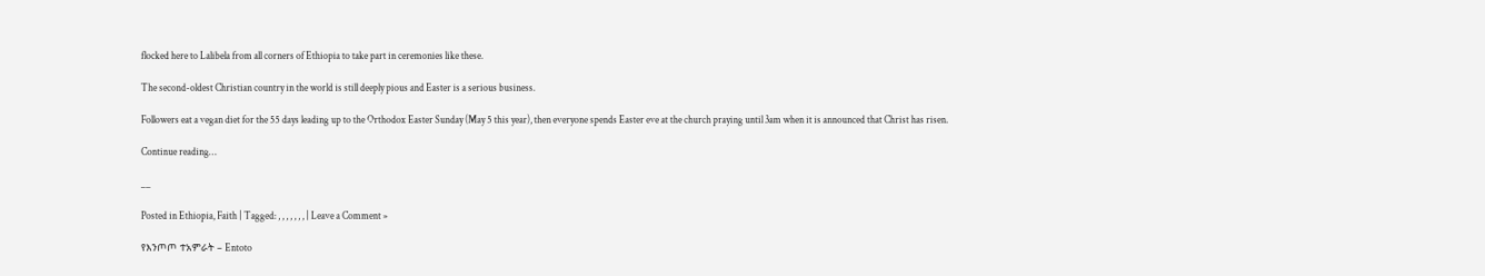flocked here to Lalibela from all corners of Ethiopia to take part in ceremonies like these.

The second-oldest Christian country in the world is still deeply pious and Easter is a serious business.

Followers eat a vegan diet for the 55 days leading up to the Orthodox Easter Sunday (May 5 this year), then everyone spends Easter eve at the church praying until 3am when it is announced that Christ has risen.

Continue reading…

__

Posted in Ethiopia, Faith | Tagged: , , , , , , , | Leave a Comment »

የእንጦጦ ተአምራት – Entoto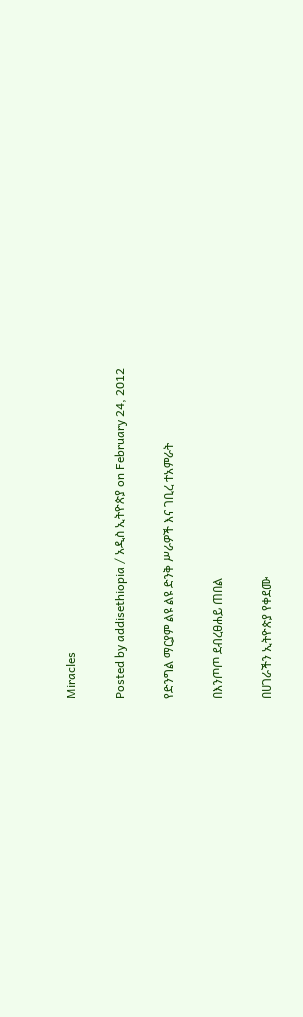Miracles

Posted by addisethiopia / አዲስ ኢትዮጵያ on February 24, 2012

የድንግል ማርያም ልዩ ልዩ ድንቅ ሥራዎች እና ገቢረ ተአምራት

በእንጦጦ ደብረፀሐይ ጠበል

በሀገራችን ኢትዮጵያ የቀደሙ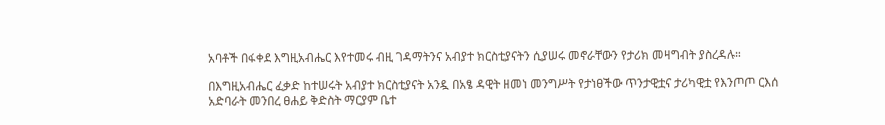አባቶች በፋቀደ እግዚአብሔር እየተመሩ ብዚ ገዳማትንና አብያተ ክርስቲያናትን ሲያሠሩ መኖራቸውን የታሪክ መዛግብት ያስረዳሉ።

በእግዚአብሔር ፈቃድ ከተሠሩት አብያተ ክርስቲያናት አንዷ በአፄ ዳዊት ዘመነ መንግሥት የታነፀችው ጥንታዊቷና ታሪካዊቷ የእንጦጦ ርእሰ አድባራት መንበረ ፀሐይ ቅድስት ማርያም ቤተ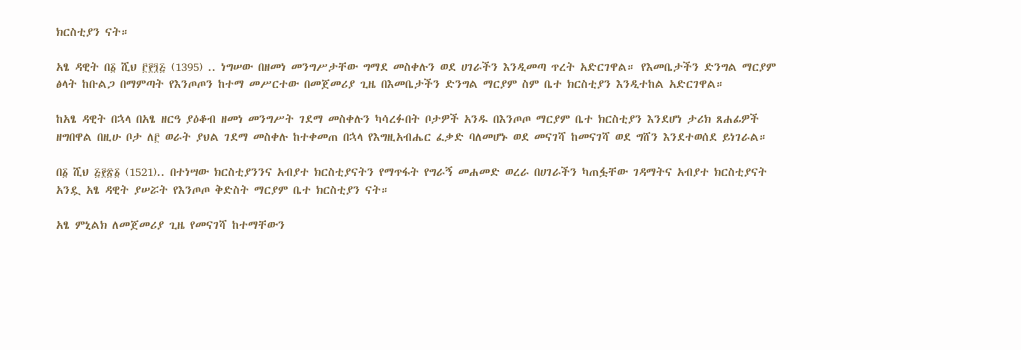ክርስቲያን ናት።

አፄ ዳዊት በ፩ ሺህ ፫፻፺፭ (1395) .. ነግሠው በዘመነ መንግሥታቸው ግማደ መስቀሉን ወደ ሀገራችን እንዲመጣ ጥረት አድርገዋል። የእመቤታችን ድንግል ማርያም ፅላት ከቡልጋ በማምጣት የእንጦጦን ከተማ መሥርተው በመጀመሪያ ጊዜ በእመቤታችን ድንግል ማርያም ስም ቤተ ክርስቲያን እንዲተከል አድርገዋል።

ከአፄ ዳዊት በኋላ በአፄ ዘርዓ ያዕቆብ ዘመነ መንግሥት ገደማ መስቀሉን ካሳረፉበት ቦታዎች አንዱ በእንጦጦ ማርያም ቤተ ክርስቲያን እንደሆነ ታሪክ ጸሐፊዎች ዘግበዋል በዚሁ ቦታ ለ፫ ወራት ያህል ገደማ መስቀሉ ከተቀመጠ በኋላ የእግዚአብሔር ፈቃድ ባለመሆኑ ወደ መናገሻ ከመናገሻ ወደ ግሸን እንደተወሰደ ይነገራል።

በ፩ ሺህ ፭፻፳፩ (1521).. በተነሣው ክርስቲያንንና አብያተ ክርስቲያናትን የማጥፋት የግራኝ መሐመድ ወረራ በሀገራችን ካጠፏቸው ገዳማትና አብያተ ክርስቲያናት አንዷ አፄ ዳዊት ያሠሯት የእንጦጦ ቅድስት ማርያም ቤተ ክርስቲያን ናት።

አፄ ምኒልክ ለመጀመሪያ ጊዜ የመናገሻ ከተማቸውን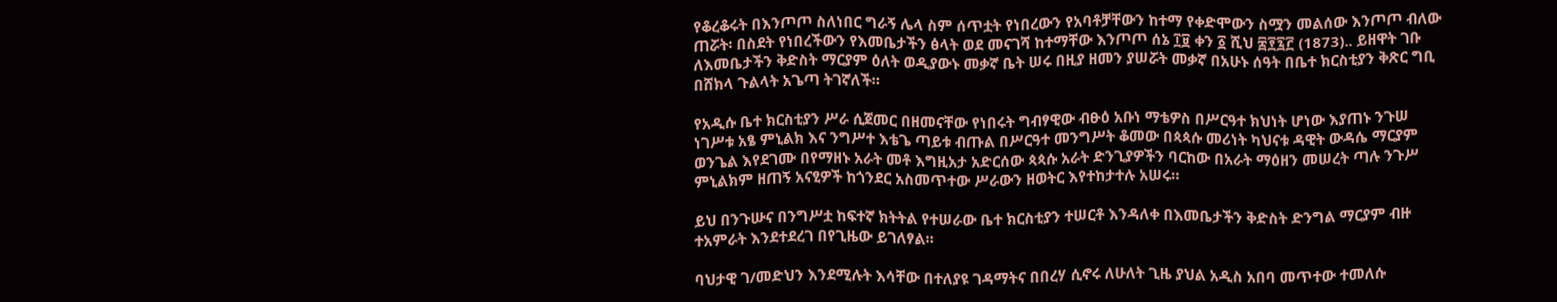የቆረቆሩት በእንጦጦ ስለነበር ግራኝ ሌላ ስም ሰጥቷት የነበረውን የአባቶቻቸውን ከተማ የቀድሞውን ስሟን መልሰው እንጦጦ ብለው ጠሯት፡ በስደት የነበረችውን የእመቤታችን ፅላት ወደ መናገሻ ከተማቸው እንጦጦ ሰኔ ፲፱ ቀን ፩ ሺህ ፰፻፯፫ (1873).. ይዘዋት ገቡ ለእመቤታችን ቅድስት ማርያም ዕለት ወዲያውኑ መቃኛ ቤት ሠሩ በዚያ ዘመን ያሠሯት መቃኛ በአሁኑ ሰዓት በቤተ ክርስቲያን ቅጽር ግቢ በሸክላ ጉልላት አጌጣ ትገኛለች።

የአዲሱ ቤተ ክርስቲያን ሥራ ሲጀመር በዘመናቸው የነበሩት ግብፃዊው ብፁዕ አቡነ ማቴዎስ በሥርዓተ ክህነት ሆነው እያጠኑ ንጉሠ ነገሥቱ አፄ ምኒልክ እና ንግሥተ እቴጌ ጣይቱ ብጡል በሥርዓተ መንግሥት ቆመው በጳጳሱ መሪነት ካህናቱ ዳዊት ውዳሴ ማርያም ወንጌል እየደገሙ በየማዘኑ አራት መቶ እግዚአታ አድርሰው ጳጳሱ አራት ድንጊያዎችን ባርከው በአራት ማዕዘን መሠረት ጣሉ ንጉሥ ምኒልክም ዘጠኝ አናፂዎች ከጎንደር አስመጥተው ሥራውን ዘወትር እየተከታተሉ አሠሩ።

ይህ በንጉሡና በንግሥቷ ከፍተኛ ክትትል የተሠራው ቤተ ክርስቲያን ተሠርቶ እንዳለቀ በእመቤታችን ቅድስት ድንግል ማርያም ብዙ ተአምራት እንደተደረገ በየጊዜው ይገለፃል።

ባህታዊ ገ/መድህን እንደሚሉት እሳቸው በተለያዩ ገዳማትና በበረሃ ሲኖሩ ለሁለት ጊዜ ያህል አዲስ አበባ መጥተው ተመለሱ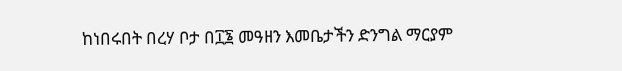ከነበሩበት በረሃ ቦታ በ፲፮ መዓዘን እመቤታችን ድንግል ማርያም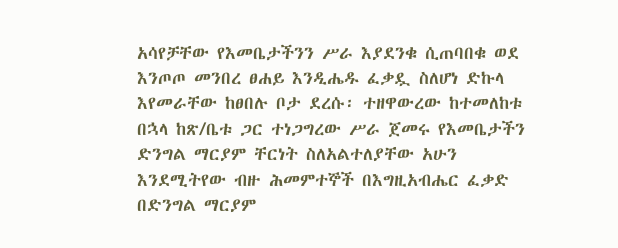አሳየቻቸው የእመቤታችንን ሥራ እያደንቁ ሲጠባበቁ ወደ እንጦጦ መንበረ ፀሐይ እንዲሔዱ ፈቃዷ ስለሆነ ድኩላ እየመራቸው ከፀበሉ ቦታ ደረሱ፡ ተዘዋውረው ከተመለከቱ በኋላ ከጽ/ቤቱ ጋር ተነጋግረው ሥራ ጀመሩ የእመቤታችን ድንግል ማርያም ቸርነት ስለአልተለያቸው አሁን እንደሚትየው ብዙ ሕመምተኞች በእግዚአብሔር ፈቃድ በድንግል ማርያም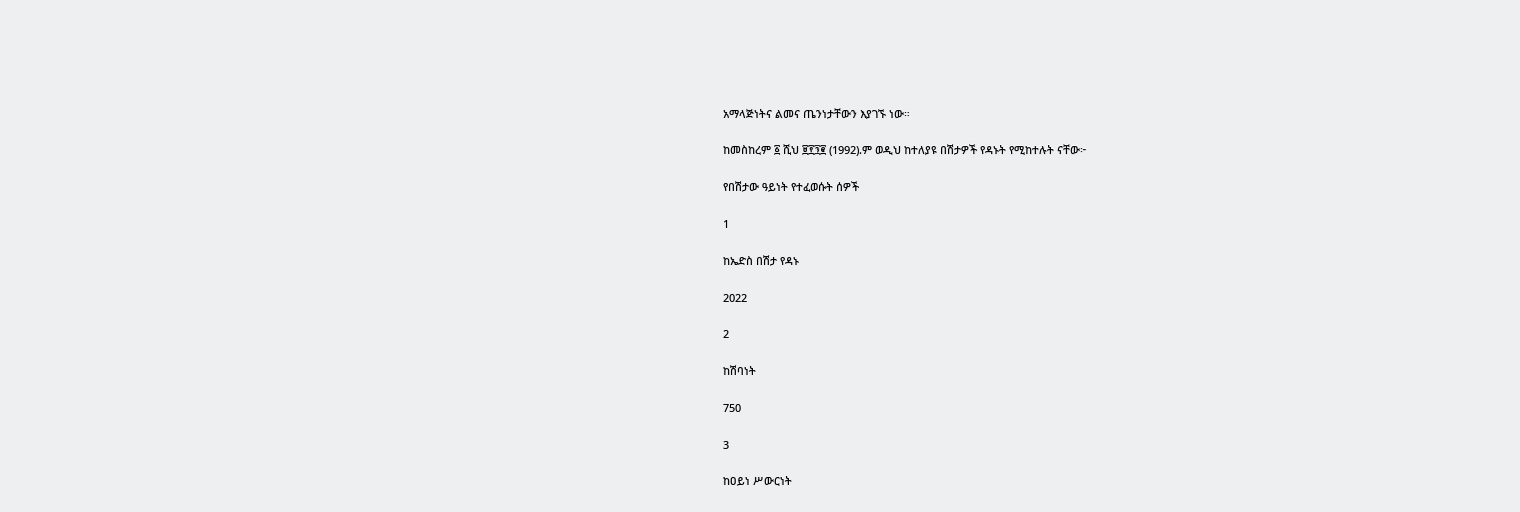አማላጅነትና ልመና ጤንነታቸውን እያገኙ ነው።

ከመስከረም ፩ ሺህ ፱፻፺፪ (1992).ም ወዲህ ከተለያዩ በሽታዎች የዳኑት የሚከተሉት ናቸው፦

የበሽታው ዓይነት የተፈወሱት ሰዎች

1

ከኤድስ በሽታ የዳኑ

2022

2

ከሽባነት

750

3

ከዐይነ ሥውርነት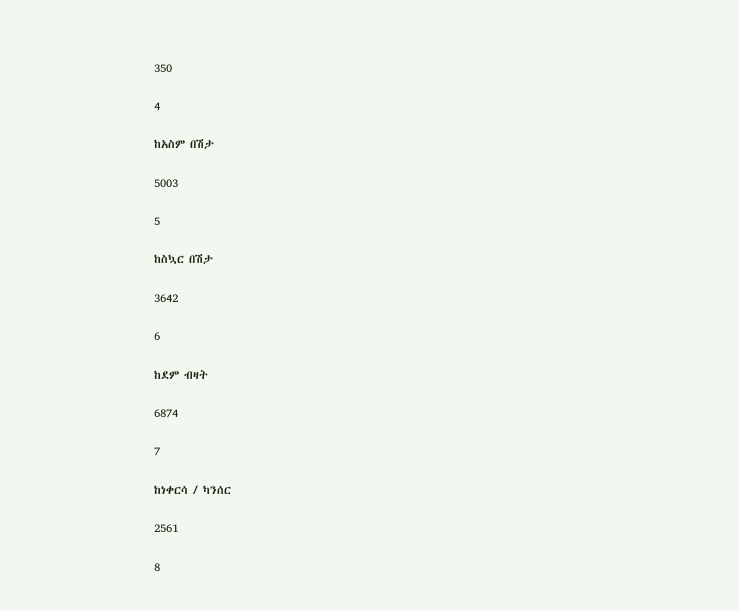350

4

ከአስም በሽታ

5003

5

ከስኳር በሽታ

3642

6

ከደም ብዛት

6874

7

ከነቀርሳ / ካንሰር

2561

8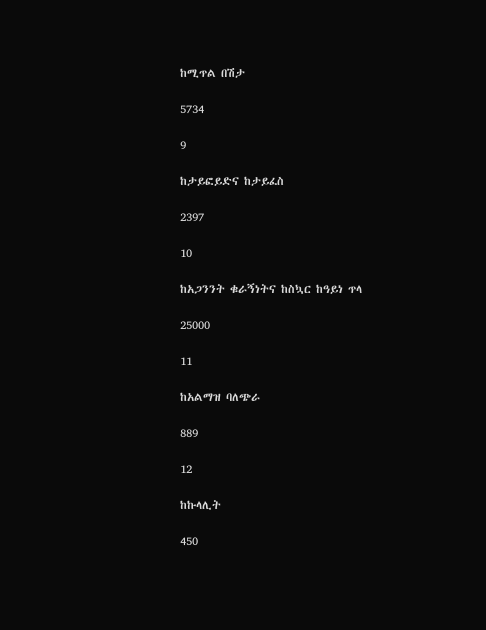ከሚጥል በሽታ

5734

9

ከታይፎይድና ከታይፈስ

2397

10

ከአጋንንት ቁራኝነትና ከስኳር ከዓይነ ጥላ

25000

11

ከአልማዝ ባለጭራ

889

12

ከኩላሊት

450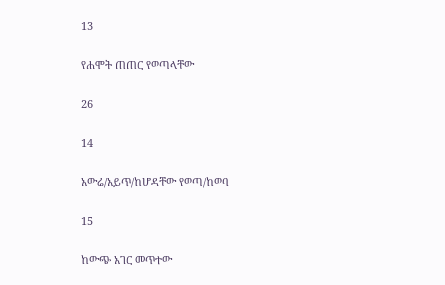13

የሐሞት ጠጠር የወጣላቸው

26

14

አውሬ/አይጥ/ከሆዳቸው የወጣ/ከወባ

15

ከውጭ አገር መጥተው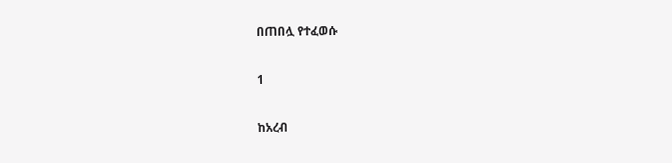በጠበሏ የተፈወሱ

1

ከአረብ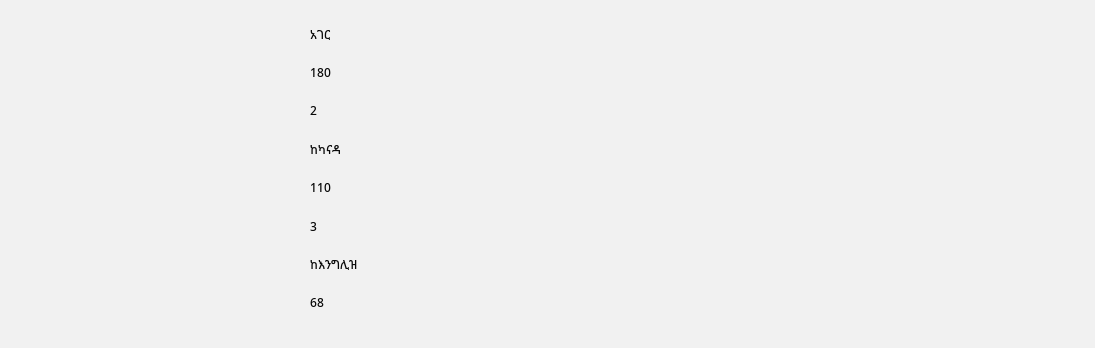አገር

180

2

ከካናዳ

110

3

ከእንግሊዝ

68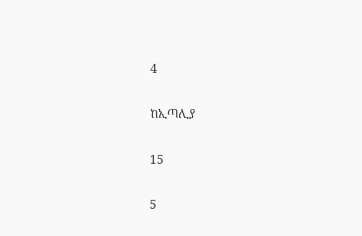4

ከኢጣሊያ

15

5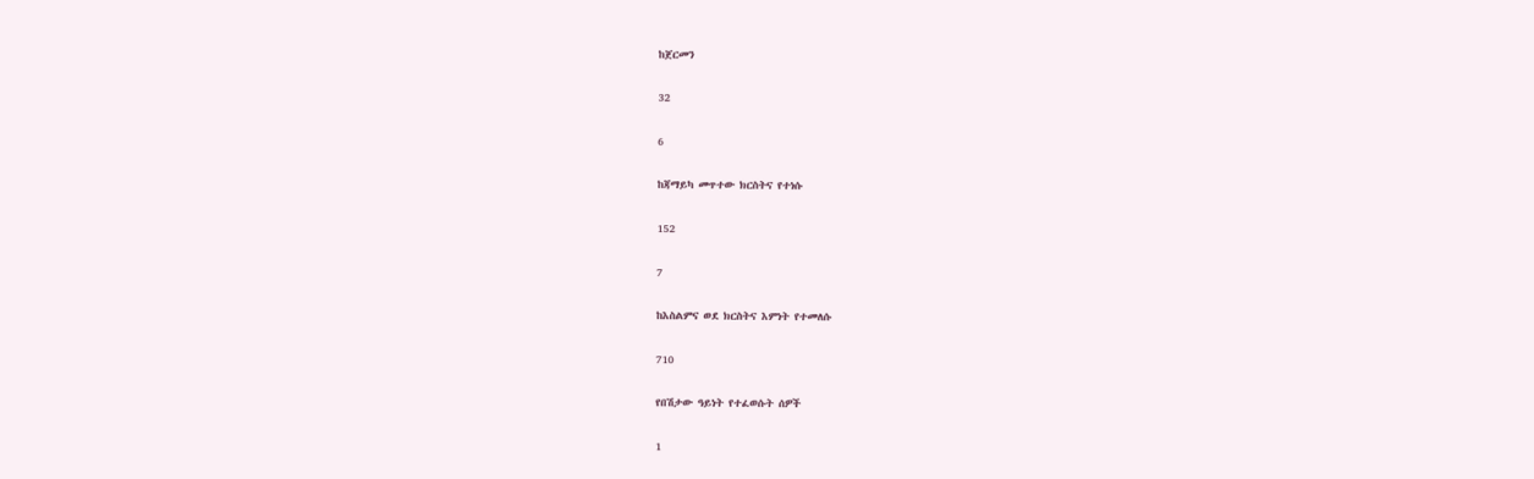ከጀርመን

32

6

ከጃማይካ መጥተው ክርስትና የተነሱ

152

7

ከእስልምና ወደ ክርስትና እምነት የተመለሱ

710

የበሽታው ዓይነት የተፈወሱት ሰዎች

1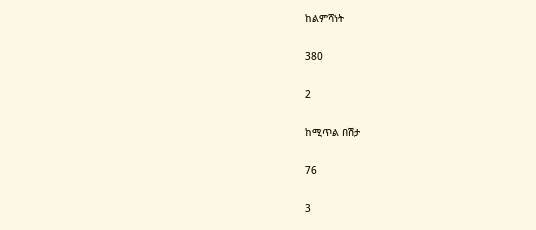ከልምሻነት

380

2

ከሚጥል በሽታ

76

3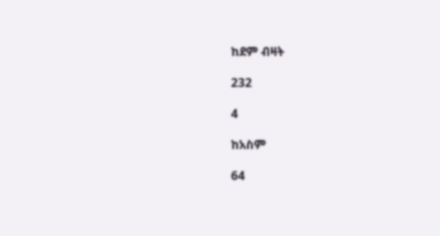ከደም ብዛት

232

4

ከአስም

64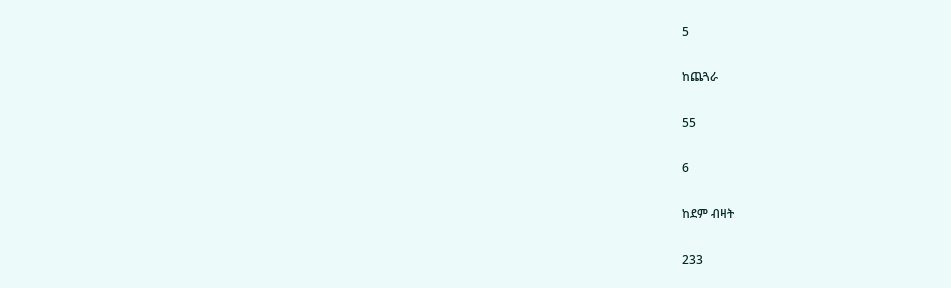5

ከጨጓራ

55

6

ከደም ብዛት

233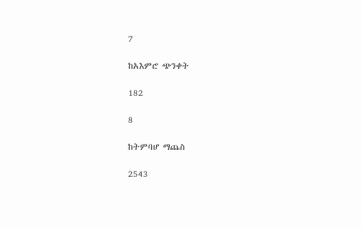7

ከአእምሮ ጭንቀት

182

8

ከትምባሆ ማጨስ

2543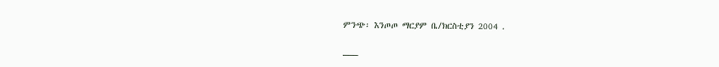ምንጭ፡ እንጦጦ ማርያም ቤ/ክርስቲያን 2004 .

___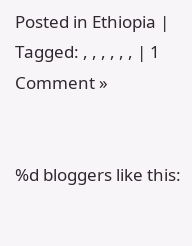Posted in Ethiopia | Tagged: , , , , , , | 1 Comment »


%d bloggers like this: